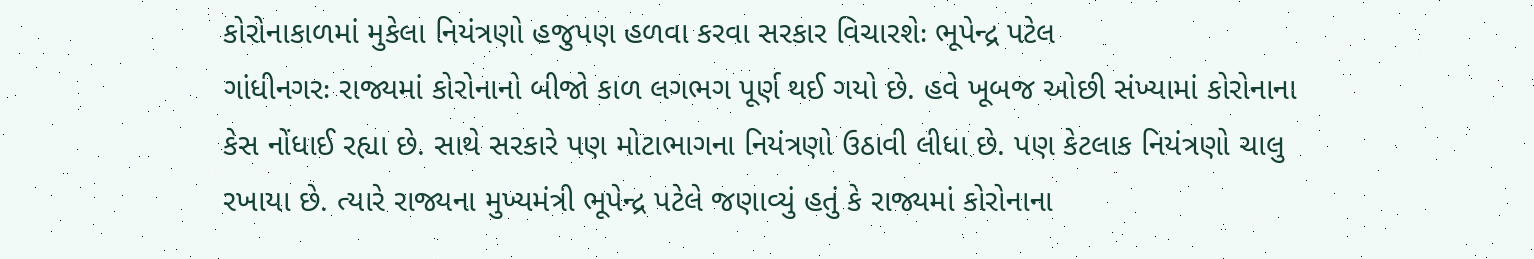કોરોનાકાળમાં મુકેલા નિયંત્રણો હજુપણ હળવા કરવા સરકાર વિચારશેઃ ભૂપેન્દ્ર પટેલ
ગાંધીનગરઃ રાજ્યમાં કોરોનાનો બીજો કાળ લગભગ પૂર્ણ થઈ ગયો છે. હવે ખૂબજ ઓછી સંખ્યામાં કોરોનાના કેસ નોંધાઈ રહ્યા છે. સાથે સરકારે પણ મોટાભાગના નિયંત્રણો ઉઠાવી લીધા છે. પણ કેટલાક નિયંત્રણો ચાલુ રખાયા છે. ત્યારે રાજ્યના મુખ્યમંત્રી ભૂપેન્દ્ર પટેલે જણાવ્યું હતું કે રાજ્યમાં કોરોનાના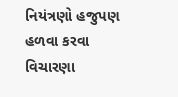નિયંત્રણો હજુપણ હળવા કરવા વિચારણા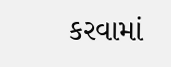કરવામાં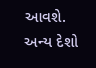આવશે. અન્ય દેશો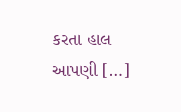કરતા હાલ આપણી […]